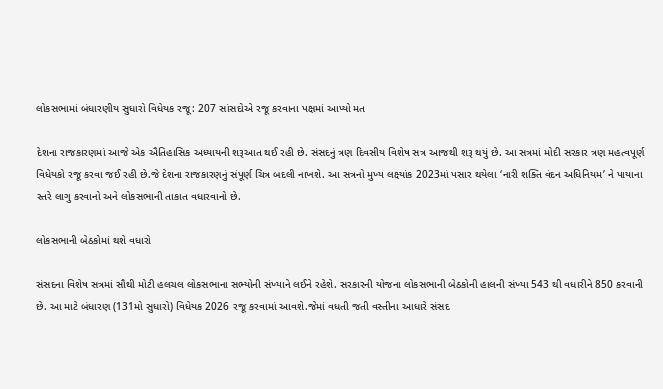લોકસભામાં બંધારણીય સુધારો વિધેયક રજૂ: 207 સાંસદોએ રજૂ કરવાના પક્ષમાં આપ્યો મત

દેશના રાજકારણમાં આજે એક ઐતિહાસિક અધ્યાયની શરૂઆત થઈ રહી છે. સંસદનું ત્રણ દિવસીય વિશેષ સત્ર આજથી શરૂ થયું છે. આ સત્રમાં મોદી સરકાર ત્રણ મહત્વપૂર્ણ વિધેયકો રજૂ કરવા જઈ રહી છે.જે દેશના રાજકારણનું સંપૂર્ણ ચિત્ર બદલી નાખશે. આ સત્રનો મુખ્ય લક્ષ્યાંક 2023માં પસાર થયેલા ‘નારી શક્તિ વંદન અધિનિયમ’ ને પાયાના સ્તરે લાગુ કરવાનો અને લોકસભાની તાકાત વધારવાનો છે.

લોકસભાની બેઠકોમાં થશે વધારો

સંસદના વિશેષ સત્રમાં સૌથી મોટી હલચલ લોકસભાના સભ્યોની સંખ્યાને લઈને રહેશે. સરકારની યોજના લોકસભાની બેઠકોની હાલની સંખ્યા 543 થી વધારીને 850 કરવાની છે. આ માટે બંધારણ (131મો સુધારો) વિધેયક 2026 રજૂ કરવામાં આવશે.જેમાં વધતી જતી વસ્તીના આધારે સંસદ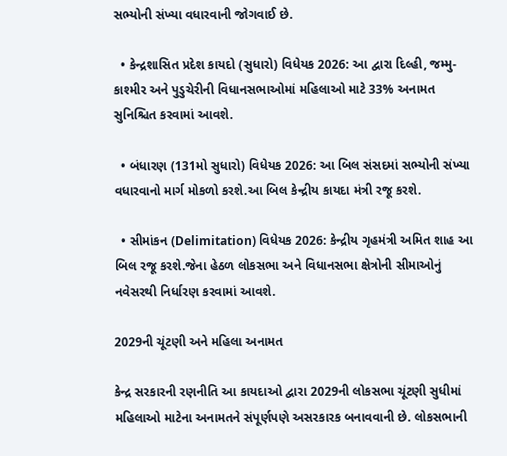સભ્યોની સંખ્યા વધારવાની જોગવાઈ છે.

  • કેન્દ્રશાસિત પ્રદેશ કાયદો (સુધારો) વિધેયક 2026: આ દ્વારા દિલ્હી, જમ્મુ-કાશ્મીર અને પુડુચેરીની વિધાનસભાઓમાં મહિલાઓ માટે 33% અનામત સુનિશ્ચિત કરવામાં આવશે.

  • બંધારણ (131મો સુધારો) વિધેયક 2026: આ બિલ સંસદમાં સભ્યોની સંખ્યા વધારવાનો માર્ગ મોકળો કરશે.આ બિલ કેન્દ્રીય કાયદા મંત્રી રજૂ કરશે.

  • સીમાંકન (Delimitation) વિધેયક 2026: કેન્દ્રીય ગૃહમંત્રી અમિત શાહ આ બિલ રજૂ કરશે.જેના હેઠળ લોકસભા અને વિધાનસભા ક્ષેત્રોની સીમાઓનું નવેસરથી નિર્ધારણ કરવામાં આવશે.

2029ની ચૂંટણી અને મહિલા અનામત

કેન્દ્ર સરકારની રણનીતિ આ કાયદાઓ દ્વારા 2029ની લોકસભા ચૂંટણી સુધીમાં મહિલાઓ માટેના અનામતને સંપૂર્ણપણે અસરકારક બનાવવાની છે. લોકસભાની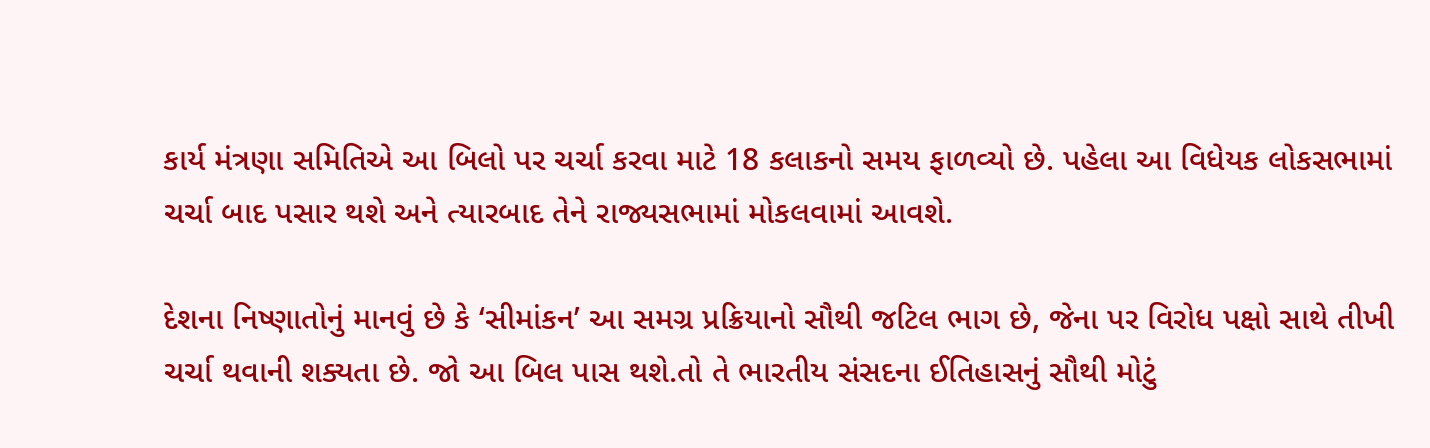કાર્ય મંત્રણા સમિતિએ આ બિલો પર ચર્ચા કરવા માટે 18 કલાકનો સમય ફાળવ્યો છે. પહેલા આ વિધેયક લોકસભામાં ચર્ચા બાદ પસાર થશે અને ત્યારબાદ તેને રાજ્યસભામાં મોકલવામાં આવશે.

દેશના નિષ્ણાતોનું માનવું છે કે ‘સીમાંકન’ આ સમગ્ર પ્રક્રિયાનો સૌથી જટિલ ભાગ છે, જેના પર વિરોધ પક્ષો સાથે તીખી ચર્ચા થવાની શક્યતા છે. જો આ બિલ પાસ થશે.તો તે ભારતીય સંસદના ઈતિહાસનું સૌથી મોટું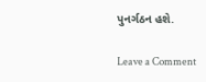પુનર્ગઠન હશે.

Leave a Comment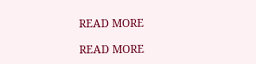READ MORE

READ MORE